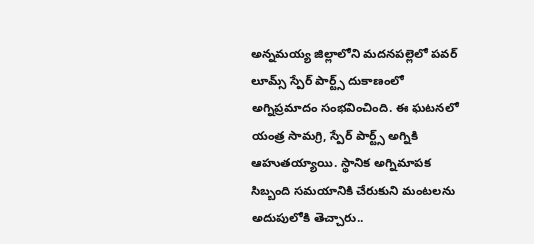అన్నమయ్య జిల్లాలోని మదనపల్లెలో పవర్ లూమ్స్ స్పేర్ పార్ట్స్ దుకాణంలో అగ్నిప్రమాదం సంభవించింది. ఈ ఘటనలో యంత్ర సామగ్రి, స్పేర్ పార్ట్స్ అగ్నికి ఆహుతయ్యాయి. స్థానిక అగ్నిమాపక సిబ్బంది సమయానికి చేరుకుని మంటలను అదుపులోకి తెచ్చారు..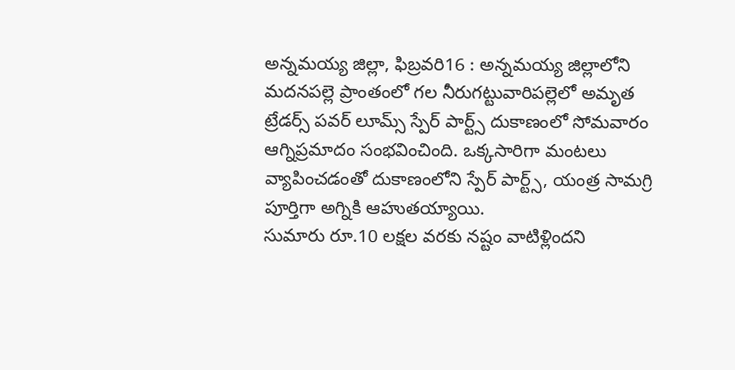అన్నమయ్య జిల్లా, ఫిబ్రవరి16 : అన్నమయ్య జిల్లాలోని మదనపల్లె ప్రాంతంలో గల నీరుగట్టువారిపల్లెలో అమృత ట్రేడర్స్ పవర్ లూమ్స్ స్పేర్ పార్ట్స్ దుకాణంలో సోమవారం ఆగ్నిప్రమాదం సంభవించింది. ఒక్కసారిగా మంటలు వ్యాపించడంతో దుకాణంలోని స్పేర్ పార్ట్స్, యంత్ర సామగ్రి పూర్తిగా అగ్నికి ఆహుతయ్యాయి.
సుమారు రూ.10 లక్షల వరకు నష్టం వాటిళ్లిందని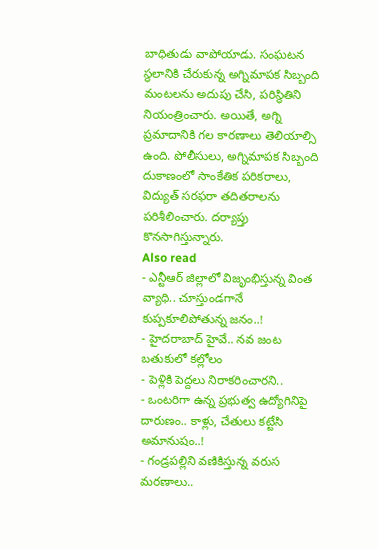బాధితుడు వాపోయాడు. సంఘటన స్థలానికి చేరుకున్న అగ్నిమాపక సిబ్బంది మంటలను అదుపు చేసి, పరిస్థితిని నియంత్రించారు. అయితే, అగ్ని ప్రమాదానికి గల కారణాలు తెలియాల్సి ఉంది. పోలీసులు, అగ్నిమాపక సిబ్బంది దుకాణంలో సాంకేతిక పరికరాలు, విద్యుత్ సరఫరా తదితరాలను పరిశీలించారు. దర్యాప్తు కొనసాగిస్తున్నారు.
Also read
- ఎన్టీఆర్ జిల్లాలో విజృంభిస్తున్న వింత వ్యాధి.. చూస్తుండగానే కుప్పకూలిపోతున్న జనం..!
- హైదరాబాద్ హైవే.. నవ జంట బతుకులో కల్లోలం
- పెళ్లికి పెద్దలు నిరాకరించారని..
- ఒంటరిగా ఉన్న ప్రభుత్వ ఉద్యోగినిపై దారుణం.. కాళ్లు, చేతులు కట్టేసి అమానుషం..!
- గండ్రపల్లిని వణికిస్తున్న వరుస మరణాలు..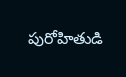పురోహితుడి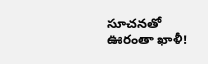సూచనతో ఊరంతా ఖాళీ!